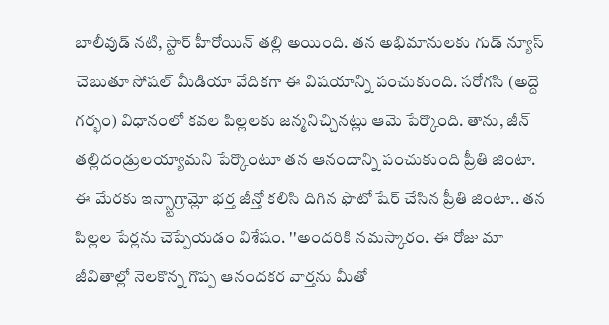బాలీవుడ్ నటి, స్టార్ హీరోయిన్ తల్లి అయింది. తన అభిమానులకు గుడ్ న్యూస్ చెబుతూ సోషల్ మీడియా వేదికగా ఈ విషయాన్ని పంచుకుంది. సరోగసి (అద్దె గర్భం) విధానంలో కవల పిల్లలకు జన్మనిచ్చినట్లు ఆమె పేర్కొంది. తాను, జీన్ తల్లిదండ్రులయ్యామని పేర్కొంటూ తన ఆనందాన్ని పంచుకుంది ప్రీతి జింటా. ఈ మేరకు ఇన్స్టాగ్రామ్లో భర్త జీన్తో కలిసి దిగిన ఫొటో షేర్ చేసిన ప్రీతి జింటా.. తన పిల్లల పేర్లను చెప్పేయడం విశేషం. ''అందరికి నమస్కారం. ఈ రోజు మా జీవితాల్లో నెలకొన్న గొప్ప ఆనందకర వార్తను మీతో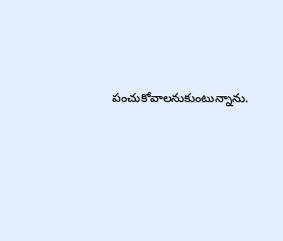పంచుకోవాలనుకుంటున్నాను.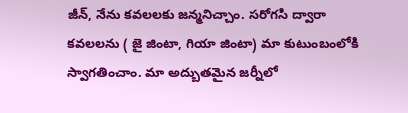జీన్, నేను కవలలకు జన్మనిచ్చాం. సరోగసి ద్వారా కవలలను ( జై జింటా, గియా జింటా) మా కుటుంబంలోకి స్వాగతించాం. మా అద్బుతమైన జర్నీలో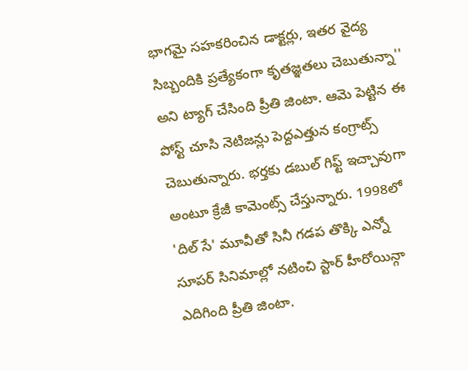భాగమై సహకరించిన డాక్టర్లు, ఇతర వైద్య సిబ్బందికి ప్రత్యేకంగా కృతజ్ఞతలు చెబుతున్నా'' అని ట్యాగ్ చేసింది ప్రీతి జింటా. ఆమె పెట్టిన ఈ పోస్ట్ చూసి నెటిజన్లు పెద్దఎత్తున కంగ్రాట్స్ చెబుతున్నారు. భర్తకు డబుల్ గిఫ్ట్ ఇచ్చావుగా అంటూ క్రేజీ కామెంట్స్ చేస్తున్నారు. 1998లో 'దిల్ సే' మూవీతో సినీ గడప తొక్కి ఎన్నో సూపర్ సినిమాల్లో నటించి స్టార్ హీరోయిన్గా ఎదిగింది ప్రీతి జింటా.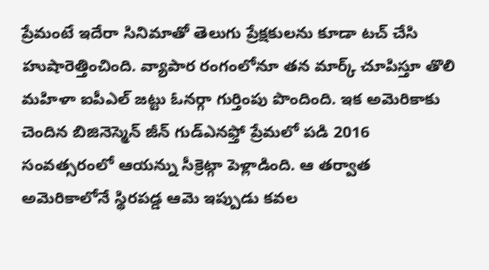ప్రేమంటే ఇదేరా సినిమాతో తెలుగు ప్రేక్షకులను కూడా టచ్ చేసి హుషారెత్తించింది. వ్యాపార రంగంలోనూ తన మార్క్ చూపిస్తూ తొలి మహిళా ఐపీఎల్ జట్టు ఓనర్గా గుర్తింపు పొందింది. ఇక అమెరికాకు చెందిన బిజినెస్మెన్ జీన్ గుడ్ఎనఫ్తో ప్రేమలో పడి 2016 సంవత్సరంలో ఆయన్ను సీక్రెట్గా పెళ్లాడింది. ఆ తర్వాత అమెరికాలోనే స్థిరపడ్డ ఆమె ఇప్పుడు కవల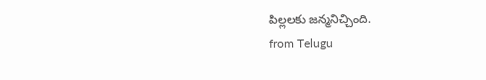పిల్లలకు జన్మనిచ్చింది.
from Telugu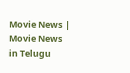Movie News | Movie News in Telugu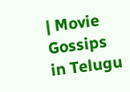| Movie Gossips in Telugu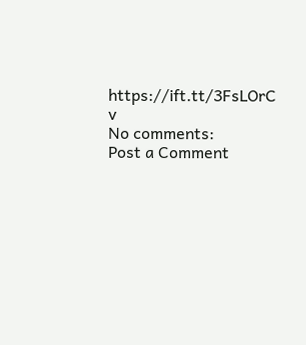https://ift.tt/3FsLOrC
v
No comments:
Post a Comment